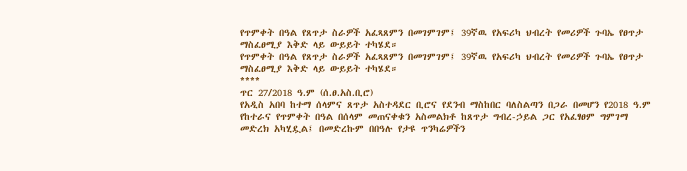የጥምቀት በዓል የጸጥታ ስራዎች አፈጻጸምን በመገምገም፤ 39ኛዉ የአፍሪካ ህብረት የመሪዎች ጉባኤ የፀጥታ ማስፈፀሚያ እቅድ ላይ ውይይት ተካሄደ።
የጥምቀት በዓል የጸጥታ ስራዎች አፈጻጸምን በመገምገም፤ 39ኛዉ የአፍሪካ ህብረት የመሪዎች ጉባኤ የፀጥታ ማስፈፀሚያ እቅድ ላይ ውይይት ተካሄደ።
****
ጥር 27/2018 ዓ.ም (ሰ.ፀ.አስ.ቢሮ)
የአዲስ አበባ ከተማ ሰላምና ጸጥታ አስተዳደር ቢሮና የደንብ ማስከበር ባለስልጣን በጋራ በመሆን የ2018 ዓ.ም የከተራና የጥምቀት በዓል በሰላም መጠናቀቁን አስመልክቶ ከጸጥታ ግብረ-ኃይል ጋር የአፈፃፀም ግምገማ መድረክ አካሂዷል፤ በመድረኩም በበዓሉ የታዩ ጥንካሬዎችን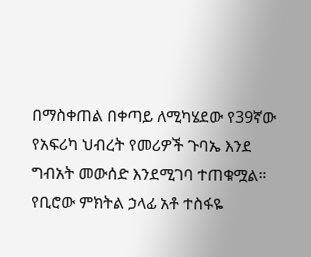በማስቀጠል በቀጣይ ለሚካሄደው የ39ኛው የአፍሪካ ህብረት የመሪዎች ጉባኤ እንደ ግብአት መውሰድ እንደሚገባ ተጠቁሟል።
የቢሮው ምክትል ኃላፊ አቶ ተስፋዬ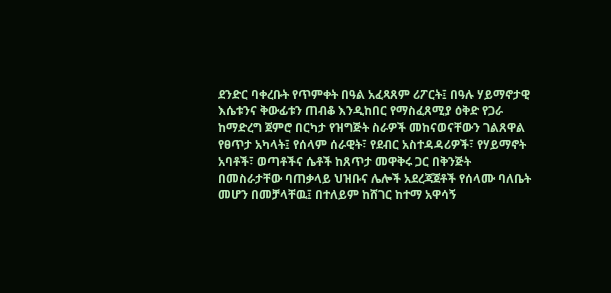ደንድር ባቀረቡት የጥምቀት በዓል አፈጻጸም ሪፖርት፤ በዓሉ ሃይማኖታዊ እሴቱንና ቅውፊቱን ጠብቆ እንዲከበር የማስፈጸሚያ ዕቅድ የጋራ ከማድረግ ጀምሮ በርካታ የዝግጅት ስራዎች መከናወናቸውን ገልጸዋል የፀጥታ አካላት፤ የሰላም ሰራዊት፣ የደብር አስተዳዳሪዎች፣ የሃይማኖት አባቶች፣ ወጣቶችና ሴቶች ከጸጥታ መዋቅሩ ጋር በቅንጅት በመስራታቸው ባጠቃላይ ህዝቡና ሌሎች አደረጃጀቶች የሰላሙ ባለቤት መሆን በመቻላቸዉ፤ በተለይም ከሸገር ከተማ አዋሳኝ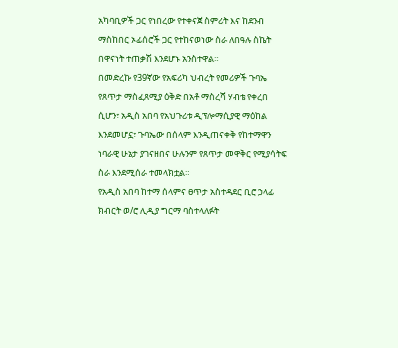አካባቢዎች ጋር የነበረው የተቀናጀ ስምሪት እና ከደንብ ማስከበር ኦፊሰሮች ጋር የተከናወነው ስራ ለበዓሉ ስኬት በዋናነት ተጠቃሽ እንደሆኑ አንስተዋል።
በመድረኩ የ39ኛው የአፍሪካ ህብረት የመሪዎች ጉባኤ የጸጥታ ማስፈጸሚያ ዕቅድ በአቶ ማስረሻ ሃብቴ የቀረበ ሲሆን፣ አዲስ አበባ የአህጉሪቱ ዲፕሎማሲያዊ ማዕከል እንደመሆኗ፣ ጉባኤው በሰላም እንዲጠናቀቅ የከተማዋን ነባራዊ ሁኔታ ያገናዘበና ሁሉንም የጸጥታ መዋቅር የሚያሳትፍ ስራ እንደሚሰራ ተመላክቷል።
የአዲስ አበባ ከተማ ሰላምና ፀጥታ አስተዳደር ቢሮ ኃላፊ ክብርት ወ/ሮ ሊዲያ ግርማ ባስተላለፉት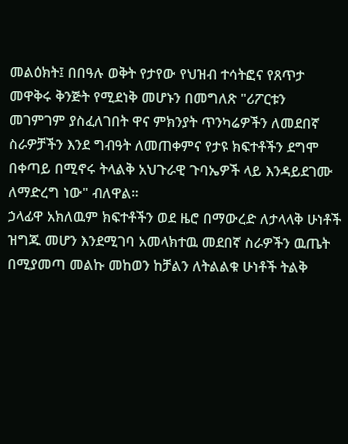መልዕክት፤ በበዓሉ ወቅት የታየው የህዝብ ተሳትፎና የጸጥታ መዋቅሩ ቅንጅት የሚደነቅ መሆኑን በመግለጽ "ሪፖርቱን መገምገም ያስፈለገበት ዋና ምክንያት ጥንካሬዎችን ለመደበኛ ስራዎቻችን እንደ ግብዓት ለመጠቀምና የታዩ ክፍተቶችን ደግሞ በቀጣይ በሚኖሩ ትላልቅ አህጉራዊ ጉባኤዎች ላይ እንዳይደገሙ ለማድረግ ነው" ብለዋል።
ኃላፊዋ አክለዉም ክፍተቶችን ወደ ዜሮ በማውረድ ለታላላቅ ሁነቶች ዝግጁ መሆን እንደሚገባ አመላክተዉ መደበኛ ስራዎችን ዉጤት በሚያመጣ መልኩ መከወን ከቻልን ለትልልቁ ሁነቶች ትልቅ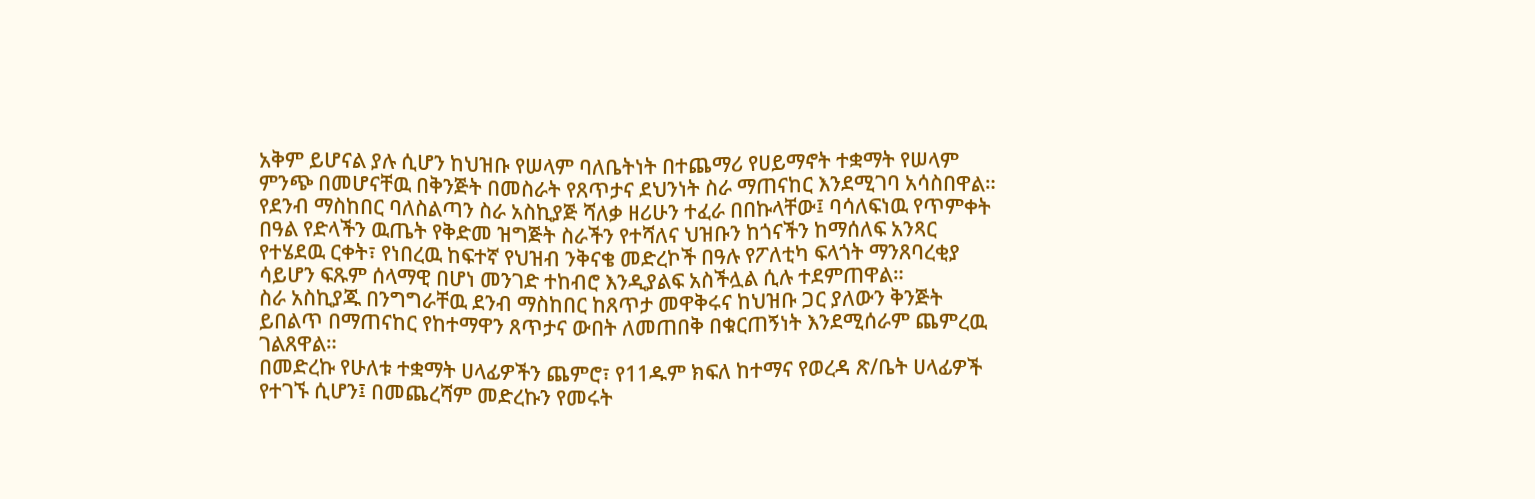አቅም ይሆናል ያሉ ሲሆን ከህዝቡ የሠላም ባለቤትነት በተጨማሪ የሀይማኖት ተቋማት የሠላም ምንጭ በመሆናቸዉ በቅንጅት በመስራት የጸጥታና ደህንነት ስራ ማጠናከር እንደሚገባ አሳስበዋል።
የደንብ ማስከበር ባለስልጣን ስራ አስኪያጅ ሻለቃ ዘሪሁን ተፈራ በበኩላቸው፤ ባሳለፍነዉ የጥምቀት በዓል የድላችን ዉጤት የቅድመ ዝግጅት ስራችን የተሻለና ህዝቡን ከጎናችን ከማሰለፍ አንጻር የተሄደዉ ርቀት፣ የነበረዉ ከፍተኛ የህዝብ ንቅናቄ መድረኮች በዓሉ የፖለቲካ ፍላጎት ማንጸባረቂያ ሳይሆን ፍጹም ሰላማዊ በሆነ መንገድ ተከብሮ እንዲያልፍ አስችሏል ሲሉ ተደምጠዋል።
ስራ አስኪያጁ በንግግራቸዉ ደንብ ማስከበር ከጸጥታ መዋቅሩና ከህዝቡ ጋር ያለውን ቅንጅት ይበልጥ በማጠናከር የከተማዋን ጸጥታና ውበት ለመጠበቅ በቁርጠኝነት እንደሚሰራም ጨምረዉ ገልጸዋል።
በመድረኩ የሁለቱ ተቋማት ሀላፊዎችን ጨምሮ፣ የ11ዱም ክፍለ ከተማና የወረዳ ጽ/ቤት ሀላፊዎች የተገኙ ሲሆን፤ በመጨረሻም መድረኩን የመሩት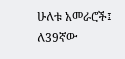ሁለቱ አመራሮች፤ ለ39ኛው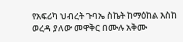የአፍሪካ ህብረት ጉባኤ ስኬት ከማዕከል እስከ ወረዳ ያለው መዋቅር በሙሉ አቅሙ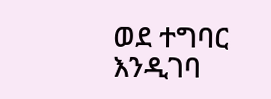ወደ ተግባር እንዲገባ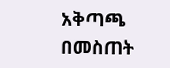አቅጣጫ በመስጠት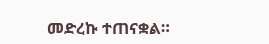መድረኩ ተጠናቋል።